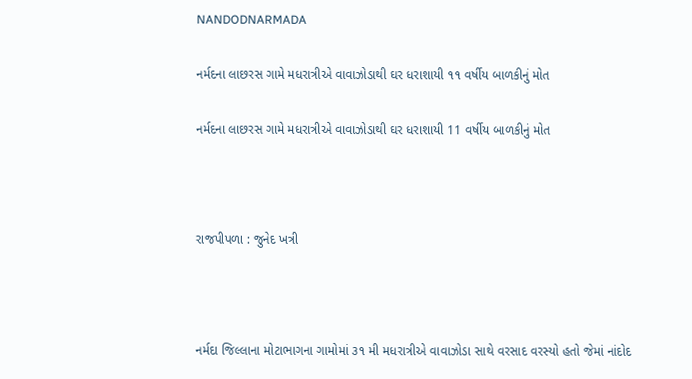NANDODNARMADA

નર્મદના લાછરસ ગામે મધરાત્રીએ વાવાઝોડાથી ઘર ધરાશાયી ૧૧ વર્ષીય બાળકીનું મોત

નર્મદના લાછરસ ગામે મધરાત્રીએ વાવાઝોડાથી ઘર ધરાશાયી 11 વર્ષીય બાળકીનું મોત



રાજપીપળા : જુનેદ ખત્રી



નર્મદા જિલ્લાના મોટાભાગના ગામોમાં ૩૧ મી મધરાત્રીએ વાવાઝોડા સાથે વરસાદ વરસ્યો હતો જેમાં નાંદોદ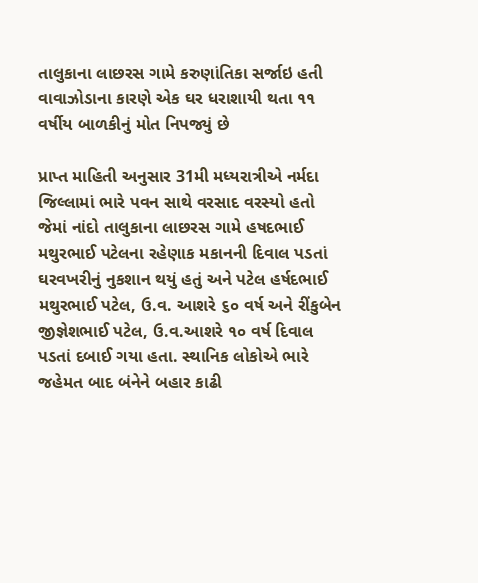તાલુકાના લાછરસ ગામે કરુણાંતિકા સર્જાઇ હતી વાવાઝોડાના કારણે એક ઘર ધરાશાયી થતા ૧૧ વર્ષીય બાળકીનું મોત નિપજ્યું છે

પ્રાપ્ત માહિતી અનુસાર 31મી મધ્યરાત્રીએ નર્મદા જિલ્લામાં ભારે પવન સાથે વરસાદ વરસ્યો હતો જેમાં નાંદો તાલુકાના લાછરસ ગામે હષદભાઈ મથુરભાઈ પટેલના રહેણાક મકાનની દિવાલ પડતાં ઘરવખરીનું નુકશાન થયું હતું અને પટેલ હર્ષદભાઈ મથુરભાઈ પટેલ, ઉ.વ. આશરે ૬૦ વર્ષ અને રીંકુબેન જીજ્ઞેશભાઈ પટેલ, ઉ.વ.આશરે ૧૦ વર્ષ દિવાલ પડતાં દબાઈ ગયા હતા. સ્થાનિક લોકોએ ભારે જહેમત બાદ બંનેને બહાર કાઢી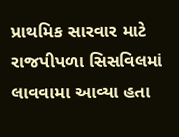પ્રાથમિક સારવાર માટે રાજપીપળા સિસવિલમાં લાવવામા આવ્યા હતા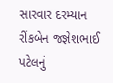સારવાર દરમ્યાન રીંકબેન જજ્ઞેશભાઈ પટેલનું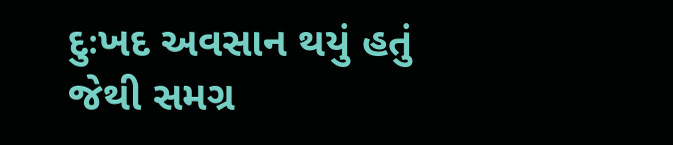દુઃખદ અવસાન થયું હતું જેથી સમગ્ર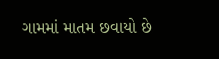ગામમાં માતમ છવાયો છે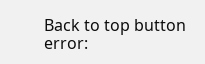Back to top button
error: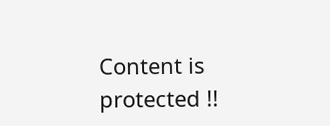Content is protected !!